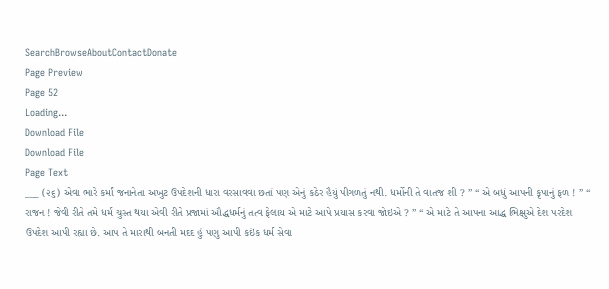SearchBrowseAboutContactDonate
Page Preview
Page 52
Loading...
Download File
Download File
Page Text
___ (૨૬) એવા ભારે કર્માં જનાનેતા અખુટ ઉપદેશની ધારા વરસાવવા છતાં પણ એનું કઠેર હૈયું પીગળતું નથી. ધર્મોની તે વાતજ શી ? ” “ એ બધું આપની કૃપાનું ફળ ! ” “ રાજન ! જેવી રીતે તમે ધર્મ ચુસ્ત થયા એવી રીતે પ્રજામાં ઔદ્ધધર્મનું તત્વ ફેલાય એ માટે આપે પ્રયાસ કરવા જોઇએ ? ” “ એ માટે તે આપના આદ્ધ ભિક્ષુએ દેશ પરદેશ ઉપદેશ આપી રહ્યા છે. આપ તે મારાથી બનતી મદદ હું પણુ આપી કઇંક ધર્મ સેવા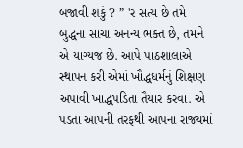બજાવી શકું ? ” 'ર સત્ય છે તમે બુદ્ધના સાચા અનન્ય ભક્ત છે, તમને એ યાગ્યજ છે. આપે પાઠશાલાએ સ્થાપન કરી એમાં ખૌદ્ધધર્મનું શિક્ષણ અપાવી ખાદ્ધપડિતા તૈયાર કરવા. એ પડતા આપની તરફથી આપના રાજ્યમાં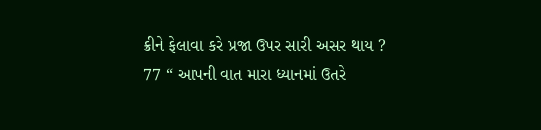ક્રીને ફેલાવા કરે પ્રજા ઉપર સારી અસર થાય ? 77 “ આપની વાત મારા ધ્યાનમાં ઉતરે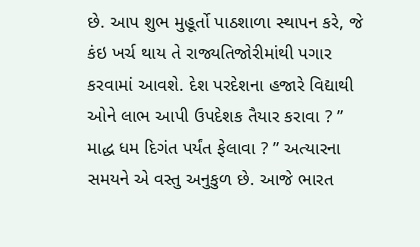છે. આપ શુભ મુહૂર્તો પાઠશાળા સ્થાપન કરે, જે કંઇ ખર્ચ થાય તે રાજ્યતિજોરીમાંથી પગાર કરવામાં આવશે. દેશ પરદેશના હજારે વિદ્યાથી ઓને લાભ આપી ઉપદેશક તૈયાર કરાવા ? ” માદ્ધ ધમ દિગંત પર્યંત ફેલાવા ? ” અત્યારના સમયને એ વસ્તુ અનુકુળ છે. આજે ભારત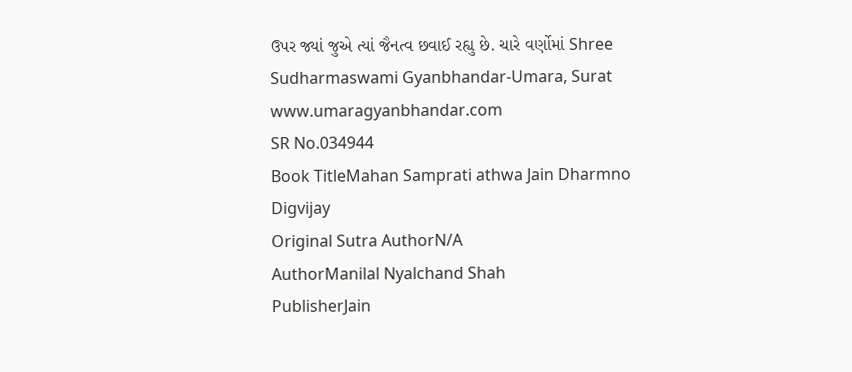ઉપર જ્યાં જુએ ત્યાં જૈનત્વ છવાઈ રહ્યુ છે. ચારે વર્ણોમાં Shree Sudharmaswami Gyanbhandar-Umara, Surat www.umaragyanbhandar.com
SR No.034944
Book TitleMahan Samprati athwa Jain Dharmno Digvijay
Original Sutra AuthorN/A
AuthorManilal Nyalchand Shah
PublisherJain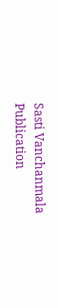Sasti Vanchanmala
Publication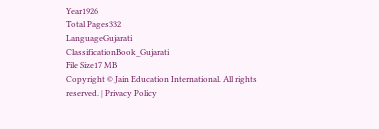Year1926
Total Pages332
LanguageGujarati
ClassificationBook_Gujarati
File Size17 MB
Copyright © Jain Education International. All rights reserved. | Privacy Policy